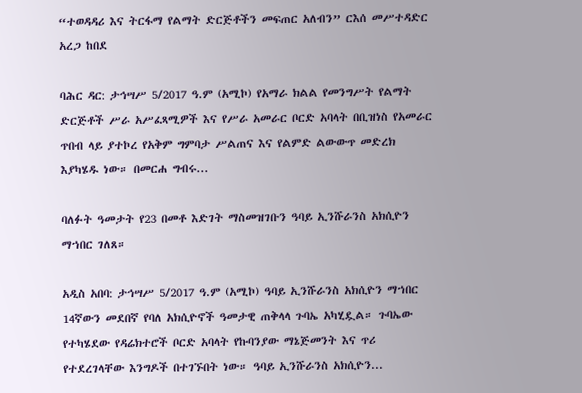“ተወዳዳሪ እና ትርፋማ የልማት ድርጅቶችን መፍጠር አለብን” ርእሰ መሥተዳድር አረጋ ከበደ

ባሕር ዳር: ታኅሣሥ 5/2017 ዓ.ም (አሚኮ) የአማራ ክልል የመንግሥት የልማት ድርጅቶች ሥራ አሥፈጻሚዎች እና የሥራ አመራር ቦርድ አባላት በቢዝነስ የአመራር ጥበብ ላይ ያተኮረ የአቅም ግምባታ ሥልጠና እና የልምድ ልውውጥ መድረክ እያካሄዱ ነው። በመርሐ ግብሩ...

ባለፉት ዓመታት የ23 በመቶ እድገት ማስመዝገቡን ዓባይ ኢንሹራንስ አክሲዮን ማኀበር ገለጸ።

አዲስ አበባ: ታኅሣሥ 5/2017 ዓ.ም (አሚኮ) ዓባይ ኢንሹራንስ አክሲዮን ማኀበር 14ኛውን መደበኛ የባለ አክሲዮኖች ዓመታዊ ጠቅላላ ጉባኤ አካሂዷል። ጉባኤው የተካሄደው የዳሬክተሮች ቦርድ አባላት የኩባንያው ማኔጅመንት እና ጥሪ የተደረገላቸው እንግዶች በተገኙበት ነው። ዓባይ ኢንሹራንስ አክሲዮን...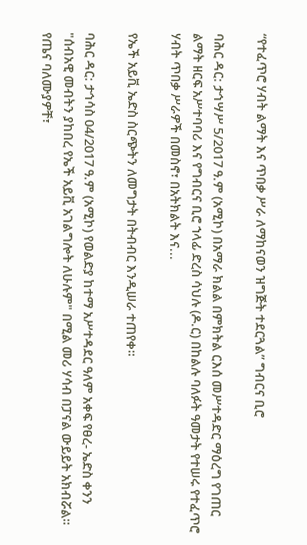“የተፈጥሮ ሃብት ልማት እና ጥበቃ ሥራ ለማከናወን ዝግጅት ተደርጓል” ግብርና ቢሮ

ባሕር ዳር: ታኅሣሥ 5/2017 ዓ.ም (አሚኮ) በአማራ ክልል በምክትል ርእሰ መሥተዳድር ማዕረግ የገጠር ልማት ዘርፍ አሥተባባሪ እና የግብርና ቢሮ ኀላፊ ድረስ ሳህሉ (ዶ.ር) በከልሉ ባለፉት ዓመታት የተሠሩ የተፈጥሮ ሃብት ጥበቃ ሥራዎች በመስኖ፣ በአትክልት እና...

የኤች አይቪ ኤድስ ስርጭትን ለመግታት በትብብር እንዲሠራ ተጠየቀ።

ባሕር ዳር: ታኅሳስ 04/2017 ዓ.ም (አሚኮ) የወልድያ ከተማ አሥተዳደር ዓለም አቀፍ የፀረ- ኤድስ ቀንን "ሰብአዊ መብትን ያከበረ የኤች አይቪ አገልግሎት ለሁሉም" በሚል መሪ ሃሳብ በፓናል ውይይት አክብሯል። የጤና ባለሙያዎቸ፣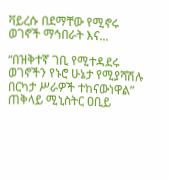ቫይረሱ በደማቸው የሚኖሩ ወገኖች ማኅበራት እና...

“በዝቅተኛ ገቢ የሚተዳደሩ ወገኖችን የኑሮ ሁኔታ የሚያሻሽሉ በርካታ ሥራዎች ተከናውነዋል” ጠቅላይ ሚኒስትር ዐቢይ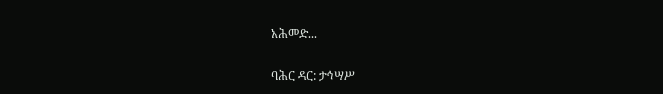አሕመድ...

ባሕር ዳር: ታኅሣሥ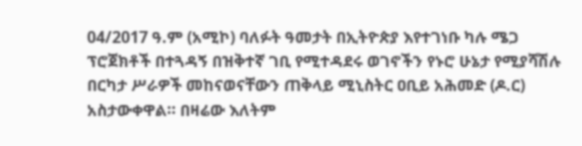04/2017 ዓ.ም (አሚኮ) ባለፉት ዓመታት በኢትዮጵያ እየተገነቡ ካሉ ሜጋ ፕሮጀክቶች በተጓዳኝ በዝቅተኛ ገቢ የሚተዳደሩ ወገኖችን የኑሮ ሁኔታ የሚያሻሽሉ በርካታ ሥራዎች መከናወናቸውን ጠቅላይ ሚኒስትር ዐቢይ አሕመድ (ዶ.ር) አስታውቀዋል። በዛሬው እለትም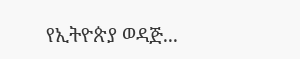የኢትዮጵያ ወዳጅ...